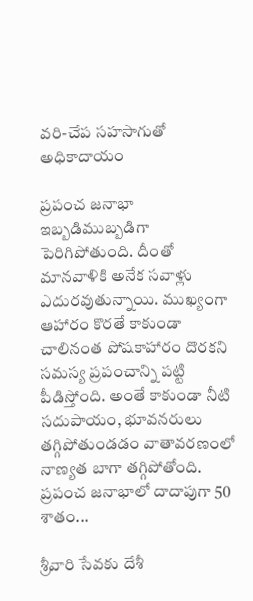వరి-చేప సహసాగుతో అధికాదాయం

ప్రపంచ జనాభా ఇబ్బడిముబ్బడిగా పెరిగిపోతుంది. దీంతో మానవాళికి అనేక సవాళ్లు ఎదురవుతున్నాయి. ముఖ్యంగా ఆహారం కొరతే కాకుండా చాలినంత పోషకాహారం దొరకని సమస్య ప్రపంచాన్ని పట్టి పీడిస్తోంది. అంతే కాకుండా నీటి సదుపాయం, భూవనరులు తగ్గిపోతుండడం వాతావరణంలో నాణ్యత బాగా తగ్గిపోతోంది. ప్రపంచ జనాభాలో దాదాపుగా 50 శాతం...

శ్రీవారి సేవకు దేశీ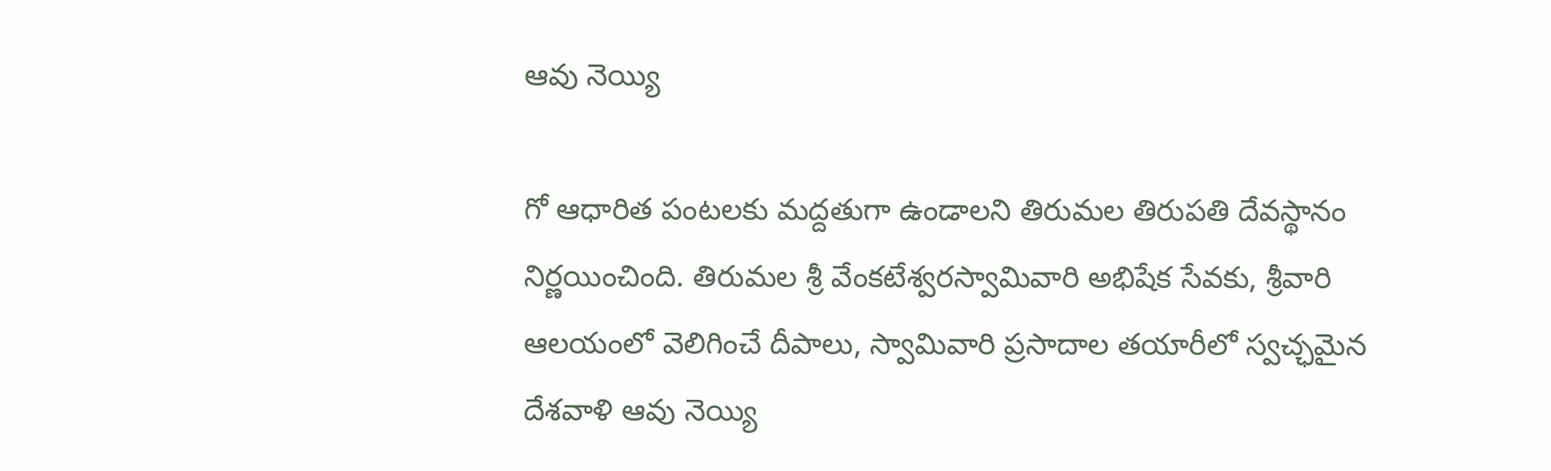ఆవు నెయ్యి

గో ఆధారిత పంటలకు మద్దతుగా ఉండాలని తిరుమల తిరుపతి దేవస్థానం నిర్ణయించింది. తిరుమల శ్రీ వేంకటేశ్వరస్వామివారి అభిషేక సేవకు, శ్రీవారి ఆలయంలో వెలిగించే దీపాలు, స్వామివారి ప్రసాదాల తయారీలో స్వచ్ఛమైన దేశవాళి ఆవు నెయ్యి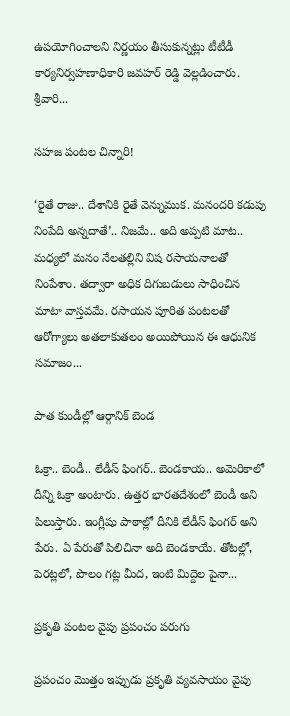ఉపయోగించాలని నిర్ణయం తీసుకున్నట్లు టీటీడీ కార్యనిర్వహణాధికారి జవహర్ రెడ్డి వెల్లడించారు. శ్రీవారి...

సహజ పంటల చిన్నారి!

‘రైతే రాజు.. దేశానికి రైతే వెన్నుముక. మనందరి కడుపు నింపేది అన్నదాతే’.. నిజమే.. అది అప్పటి మాట.. మధ్యలో మనం నేలతల్లిని విష రసాయనాలతో నింపేశాం. తద్వారా అధిక దిగుబడులు సాధించిన మాటా వాస్తవమే. రసాయన పూరిత పంటలతో ఆరోగ్యాలు అతలాకుతలం అయిపోయిన ఈ ఆధునిక సమాజం...

పాత కుండీల్లో ఆర్గానిక్ బెండ

ఓక్రా.. బెండీ.. లేడీస్ ఫింగర్.. బెండకాయ.. అమెరికాలో దీన్ని ఓక్రా అంటారు. ఉత్తర భారతదేశంలో బెండీ అని పిలుస్తారు. ఇంగ్లీషు పాఠాల్లో దీనికి లేడీస్ ఫింగర్ అని పేరు. ఏ పేరుతో పిలిచినా అది బెండకాయే. తోటల్లో, పెరట్లలో, పొలం గట్ల మీద, ఇంటి మిద్దెల పైనా...

ప్రకృతి పంటల వైపు ప్రపంచం పరుగు

ప్రపంచం మొత్తం ఇప్పుడు ప్రకృతి వ్యవసాయం వైపు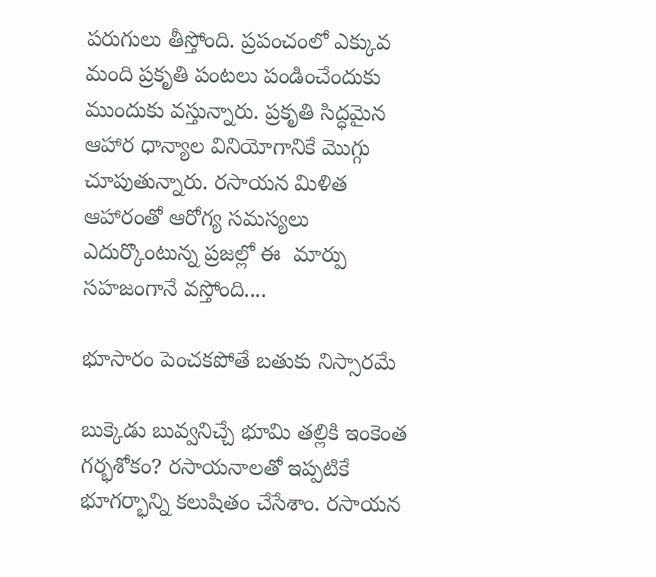పరుగులు తీస్తోంది. ప్రపంచంలో ఎక్కువ మంది ప్రకృతి పంటలు పండించేందుకు ముందుకు వస్తున్నారు. ప్రకృతి సిద్ధమైన ఆహార ధాన్యాల వినియోగానికే మొగ్గు చూపుతున్నారు. రసాయన మిళిత ఆహారంతో ఆరోగ్య సమస్యలు ఎదుర్కొంటున్న ప్రజల్లో ఈ  మార్పు సహజంగానే వస్తోంది....

భూసారం పెంచకపోతే బతుకు నిస్సారమే

బుక్కెడు బువ్వనిచ్చే భూమి తల్లికి ఇంకెంత గర్భశోకం? రసాయనాలతో ఇప్పటికే భూగర్భాన్ని కలుషితం చేసేశాం. రసాయన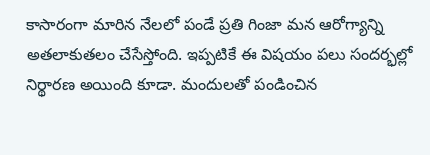కాసారంగా మారిన నేలలో పండే ప్రతి గింజా మన ఆరోగ్యాన్ని అతలాకుతలం చేసేస్తోంది. ఇప్పటికే ఈ విషయం పలు సందర్భల్లో నిర్థారణ అయింది కూడా. మందులతో పండించిన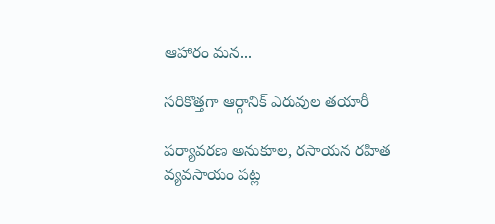ఆహారం మన...

సరికొత్తగా ఆర్గానిక్ ఎరువుల తయారీ

పర్యావరణ అనుకూల, రసాయన రహిత వ్యవసాయం పట్ల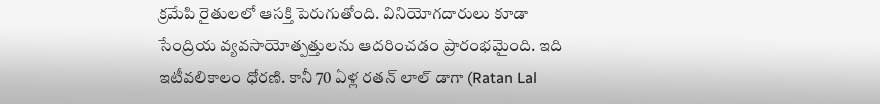క్రమేపి రైతులలో ఆసక్తి పెరుగుతోంది. వినియోగదారులు కూడా సేంద్రియ వ్యవసాయోత్పత్తులను ఆదరించడం ప్రారంభమైంది. ఇది ఇటీవలికాలం ధోరణి. కానీ 70 ఏళ్ల రతన్ లాల్ డాగా (Ratan Lal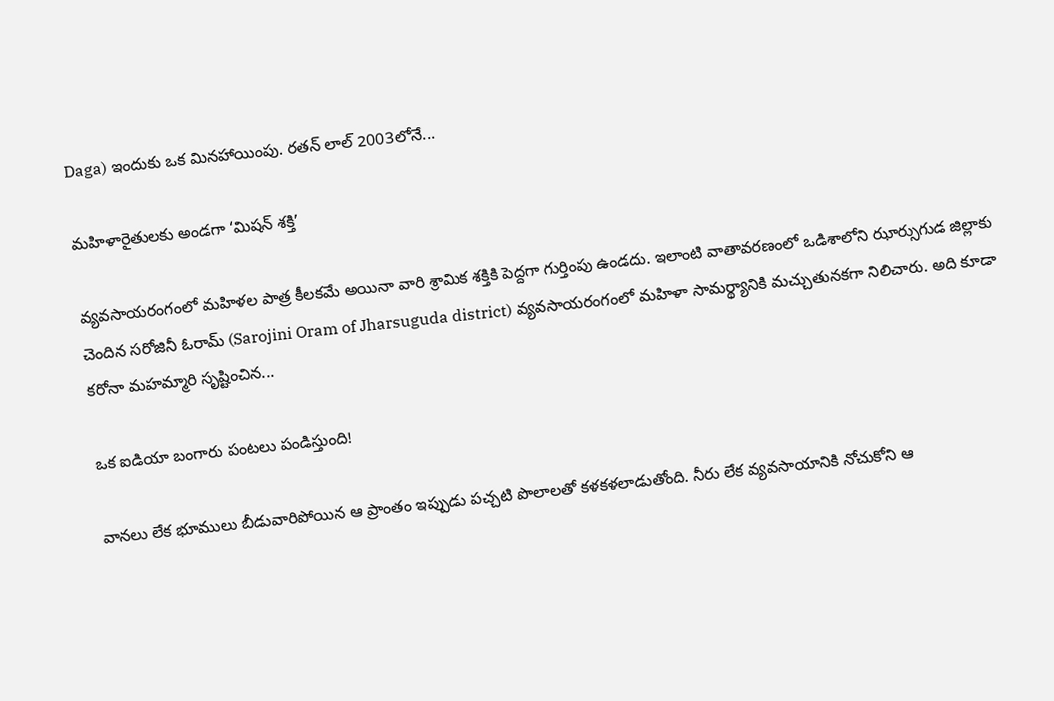Daga) ఇందుకు ఒక మినహాయింపు. రతన్ లాల్ 2003లోనే...

మహిళారైతులకు అండగా ‘మిషన్ శక్తి’

వ్యవసాయరంగంలో మహిళల పాత్ర కీలకమే అయినా వారి శ్రామిక శక్తికి పెద్దగా గుర్తింపు ఉండదు. ఇలాంటి వాతావరణంలో ఒడిశాలోని ఝార్సుగుడ జిల్లాకు చెందిన సరోజినీ ఓరామ్ (Sarojini Oram of Jharsuguda district) వ్యవసాయరంగంలో మహిళా సామర్థ్యానికి మచ్చుతునకగా నిలిచారు. అది కూడా కరోనా మహమ్మారి సృష్టించిన...

ఒక ఐడియా బంగారు పంటలు పండిస్తుంది!

వానలు లేక భూములు బీడువారిపోయిన ఆ ప్రాంతం ఇప్పుడు పచ్చటి పొలాలతో కళకళలాడుతోంది. నీరు లేక వ్యవసాయానికి నోచుకోని ఆ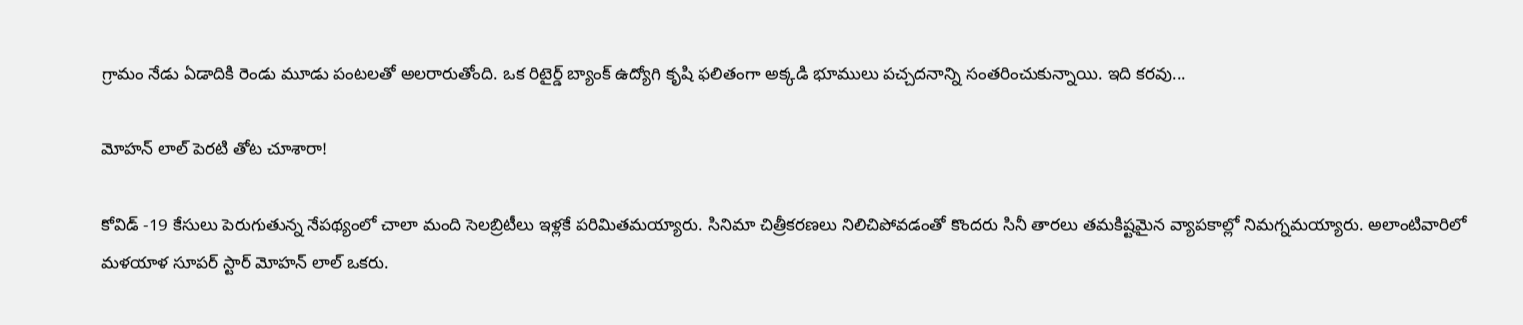గ్రామం నేడు ఏడాదికి రెండు మూడు పంటలతో అలరారుతోంది. ఒక రిటైర్డ్ బ్యాంక్ ఉద్యోగి కృషి ఫలితంగా అక్కడి భూములు పచ్చదనాన్ని సంతరించుకున్నాయి. ఇది కరవు...

మోహన్ లాల్ పెరటి తోట చూశారా!

కోవిడ్ -19 కేసులు పెరుగుతున్న నేపథ్యంలో చాలా మంది సెలబ్రిటీలు ఇళ్లకే పరిమితమయ్యారు. సినిమా చిత్రీకరణలు నిలిచిపోవడంతో కొందరు సినీ తారలు తమకిష్టమైన వ్యాపకాల్లో నిమగ్నమయ్యారు. అలాంటివారిలో మళయాళ సూపర్ స్టార్ మోహన్ లాల్ ఒకరు.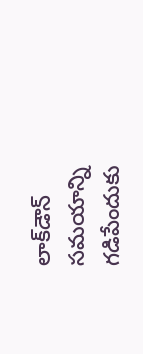లాక్‌డౌన్ సమయాన్ని గడిపేందుకు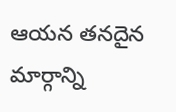ఆయన తనదైన మార్గాన్ని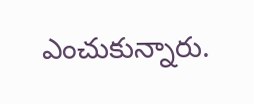ఎంచుకున్నారు.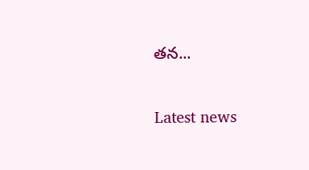తన...

Latest news